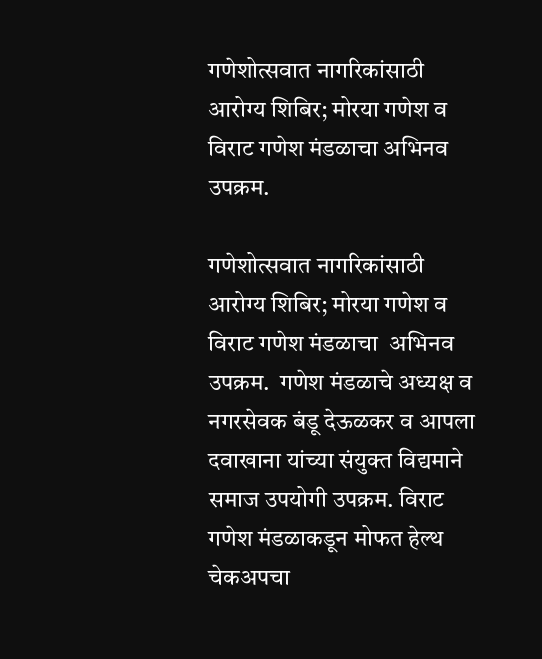गणेशोत्सवात नागरिकांसाठी आरोग्य शिबिर; मोरया गणेश व विराट गणेश मंडळाचा अभिनव उपक्रम.

गणेशोत्सवात नागरिकांसाठी आरोग्य शिबिर; मोरया गणेश व विराट गणेश मंडळाचा  अभिनव उपक्रम.  गणेश मंडळाचे अध्यक्ष व नगरसेवक बंडू देऊळकर व आपला दवाखाना यांच्या संयुक्त विद्यमाने समाज उपयोगी उपक्रम. विराट गणेश मंडळाकडून मोफत हेल्थ चेकअपचा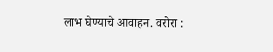लाभ घेण्याचे आवाहन. वरोरा :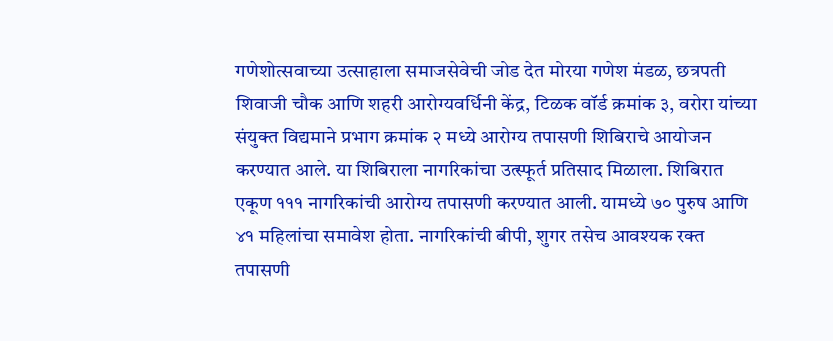गणेशोत्सवाच्या उत्साहाला समाजसेवेची जोड देत मोरया गणेश मंडळ, छत्रपती शिवाजी चौक आणि शहरी आरोग्यवर्धिनी केंद्र, टिळक वॉर्ड क्रमांक ३, वरोरा यांच्या संयुक्त विद्यमाने प्रभाग क्रमांक २ मध्ये आरोग्य तपासणी शिबिराचे आयोजन करण्यात आले. या शिबिराला नागरिकांचा उत्स्फूर्त प्रतिसाद मिळाला. शिबिरात एकूण १११ नागरिकांची आरोग्य तपासणी करण्यात आली. यामध्ये ७० पुरुष आणि ४१ महिलांचा समावेश होता. नागरिकांची बीपी, शुगर तसेच आवश्यक रक्त तपासणी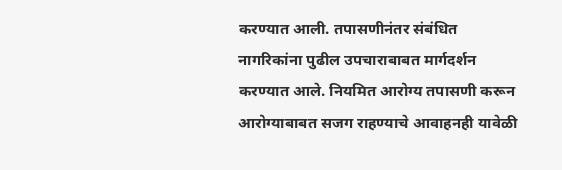करण्यात आली. तपासणीनंतर संबंधित नागरिकांना पुढील उपचाराबाबत मार्गदर्शन करण्यात आले. नियमित आरोग्य तपासणी करून आरोग्याबाबत सजग राहण्याचे आवाहनही यावेळी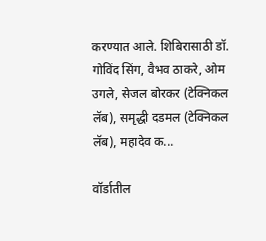करण्यात आले. शिबिरासाठी डॉ. गोविंद सिंग, वैभव ठाकरे, ओम उगले, सेजल बोरकर (टेक्निकल लॅब), समृद्धी दडमल (टेक्निकल लॅब), महादेव क...

वॉर्डातील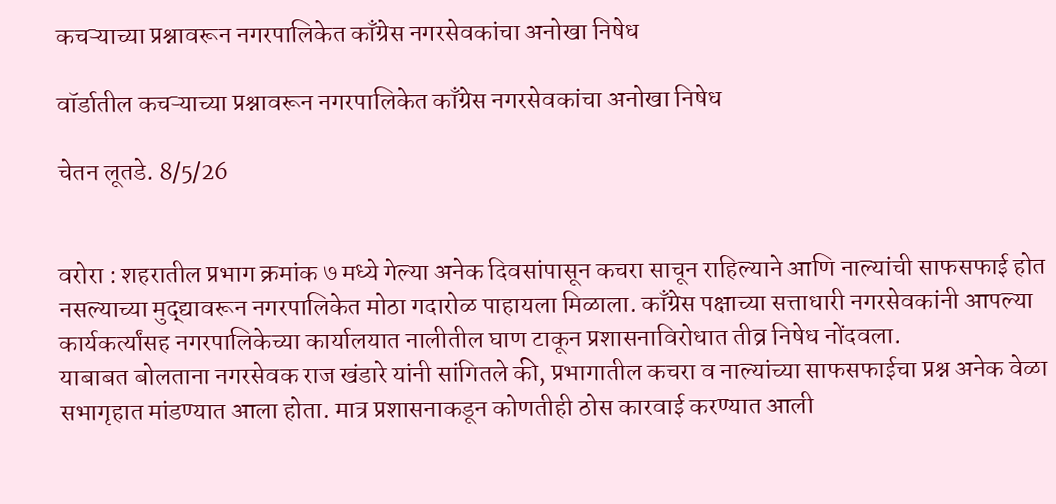कचऱ्याच्या प्रश्नावरून नगरपालिकेत काँग्रेस नगरसेवकांचा अनोखा निषेध

वॉर्डातील कचऱ्याच्या प्रश्नावरून नगरपालिकेत काँग्रेस नगरसेवकांचा अनोखा निषेध

चेतन लूतडे. 8/5/26


वरोरा : शहरातील प्रभाग क्रमांक ७ मध्ये गेल्या अनेक दिवसांपासून कचरा साचून राहिल्याने आणि नाल्यांची साफसफाई होत नसल्याच्या मुद्द्यावरून नगरपालिकेत मोठा गदारोळ पाहायला मिळाला. काँग्रेस पक्षाच्या सत्ताधारी नगरसेवकांनी आपल्या कार्यकर्त्यांसह नगरपालिकेच्या कार्यालयात नालीतील घाण टाकून प्रशासनाविरोधात तीव्र निषेध नोंदवला.
याबाबत बोलताना नगरसेवक राज खंडारे यांनी सांगितले की, प्रभागातील कचरा व नाल्यांच्या साफसफाईचा प्रश्न अनेक वेळा सभागृहात मांडण्यात आला होता. मात्र प्रशासनाकडून कोणतीही ठोस कारवाई करण्यात आली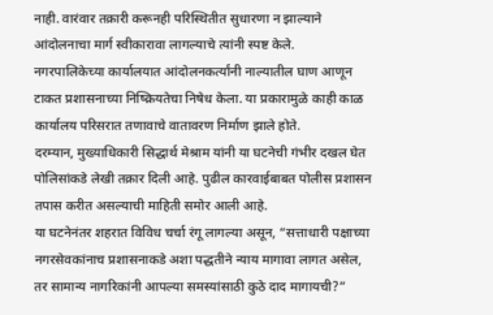नाही. वारंवार तक्रारी करूनही परिस्थितीत सुधारणा न झाल्याने आंदोलनाचा मार्ग स्वीकारावा लागल्याचे त्यांनी स्पष्ट केले.
नगरपालिकेच्या कार्यालयात आंदोलनकर्त्यांनी नाल्यातील घाण आणून टाकत प्रशासनाच्या निष्क्रियतेचा निषेध केला. या प्रकारामुळे काही काळ कार्यालय परिसरात तणावाचे वातावरण निर्माण झाले होते.
दरम्यान, मुख्याधिकारी सिद्धार्थ मेश्राम यांनी या घटनेची गंभीर दखल घेत पोलिसांकडे लेखी तक्रार दिली आहे. पुढील कारवाईबाबत पोलीस प्रशासन तपास करीत असल्याची माहिती समोर आली आहे.
या घटनेनंतर शहरात विविध चर्चा रंगू लागल्या असून, “सत्ताधारी पक्षाच्या नगरसेवकांनाच प्रशासनाकडे अशा पद्धतीने न्याय मागावा लागत असेल, तर सामान्य नागरिकांनी आपल्या समस्यांसाठी कुठे दाद मागायची?”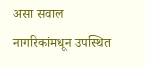असा सवाल नागरिकांमधून उपस्थित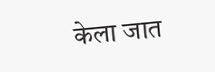केला जात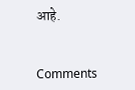आहे.


Comments